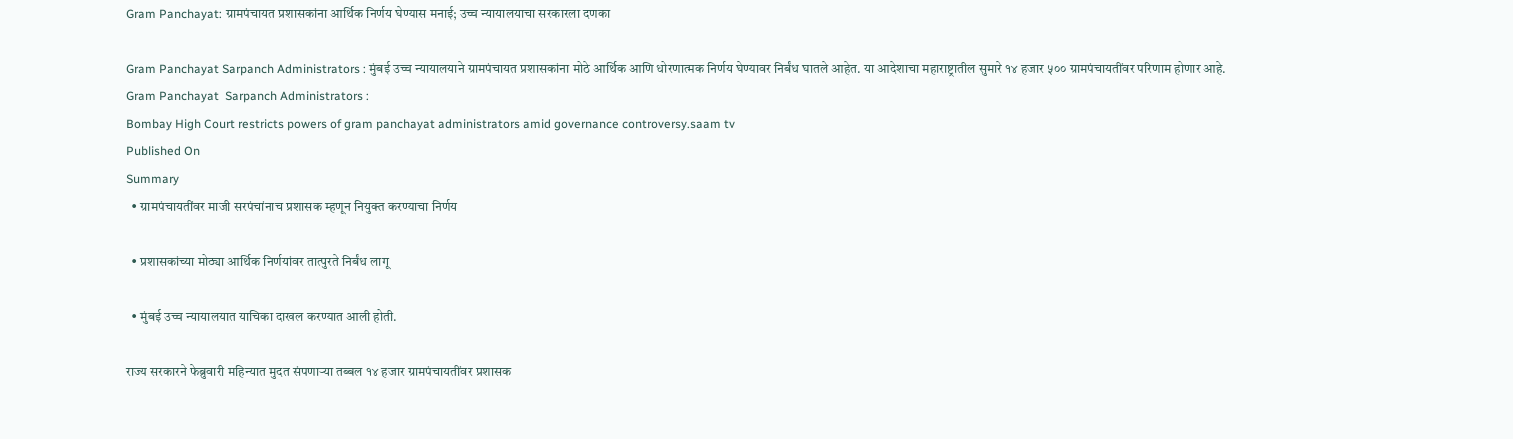Gram Panchayat: ग्रामपंचायत प्रशासकांना आर्थिक निर्णय घेण्यास मनाई; उच्च न्यायालयाचा सरकारला दणका

Gram Panchayat Sarpanch Administrators : मुंबई उच्च न्यायालयाने ग्रामपंचायत प्रशासकांना मोठे आर्थिक आणि धोरणात्मक निर्णय घेण्यावर निर्बंध घातले आहेत. या आदेशाचा महाराष्ट्रातील सुमारे १४ हजार ५०० ग्रामपंचायतींवर परिणाम होणार आहे.
Gram Panchayat  Sarpanch Administrators :
Bombay High Court restricts powers of gram panchayat administrators amid governance controversy.saam tv
Published On
Summary
  • ग्रामपंचायतींवर माजी सरपंचांनाच प्रशासक म्हणून नियुक्त करण्याचा निर्णय

  • प्रशासकांच्या मोठ्या आर्थिक निर्णयांवर तात्पुरते निर्बंध लागू

  • मुंबई उच्च न्यायालयात याचिका दाखल करण्यात आली होती.

राज्य सरकारने फेब्रुवारी महिन्यात मुदत संपणाऱ्या तब्बल १४ हजार ग्रामपंचायतींवर प्रशासक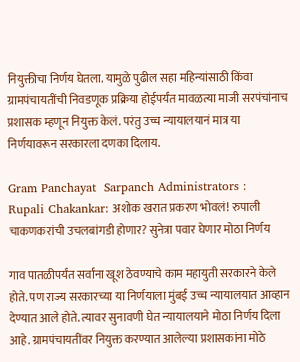नियुक्तीचा निर्णय घेतला. यामुळे पुढील सहा महिन्यांसाठी किंवा ग्रामपंचायतींची निवडणूक प्रक्रिया होईपर्यंत मावळत्या माजी सरपंचांनाच प्रशासक म्हणून नियुक्त केलं. परंतु उच्च न्यायालयानं मात्र या निर्णयावरून सरकारला दणका दिलाय.

Gram Panchayat  Sarpanch Administrators :
Rupali Chakankar: अशोक खरात प्रकरण भोवलं! रुपाली चाकणकरांची उचलबांगडी होणार? सुनेत्रा पवार घेणार मोठा निर्णय

गाव पातळीपर्यंत सर्वांना खूश ठेवण्याचे काम महायुती सरकारने केले होते. पण राज्य सरकारच्या या निर्णयाला मुंबई उच्च न्यायालयात आव्हान देण्यात आले होते. त्यावर सुनावणी घेत न्यायालयाने मोठा निर्णय दिला आहे. ग्रामपंचायतींवर नियुक्त करण्यात आलेल्या प्रशासकांना मोठे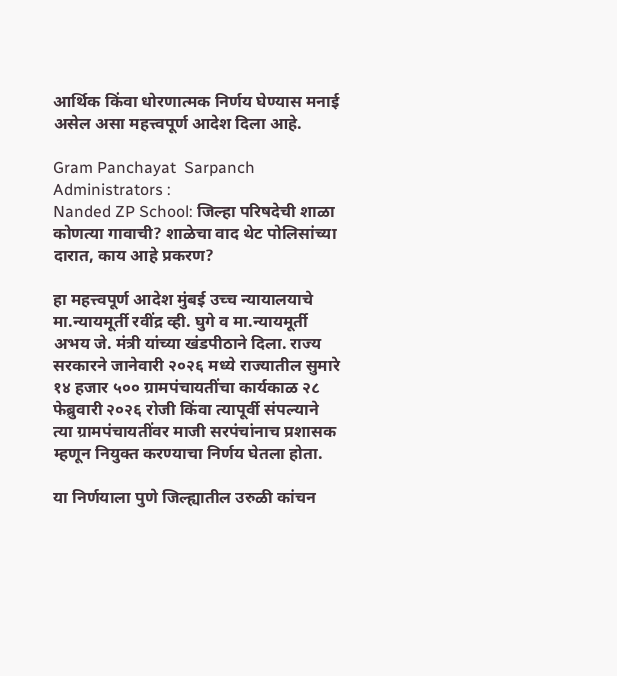आर्थिक किंवा धोरणात्मक निर्णय घेण्यास मनाई असेल असा महत्त्वपूर्ण आदेश दिला आहे.

Gram Panchayat  Sarpanch Administrators :
Nanded ZP School: जिल्हा परिषदेची शाळा कोणत्या गावाची? शाळेचा वाद थेट पोलिसांच्या दारात, काय आहे प्रकरण?

हा महत्त्वपूर्ण आदेश मुंबई उच्च न्यायालयाचे मा.न्यायमूर्ती रवींद्र व्ही. घुगे व मा.न्यायमूर्ती अभय जे. मंत्री यांच्या खंडपीठाने दिला. राज्य सरकारने जानेवारी २०२६ मध्ये राज्यातील सुमारे १४ हजार ५०० ग्रामपंचायतींचा कार्यकाळ २८ फेब्रुवारी २०२६ रोजी किंवा त्यापूर्वी संपल्याने त्या ग्रामपंचायतींवर माजी सरपंचांनाच प्रशासक म्हणून नियुक्त करण्याचा निर्णय घेतला होता.

या निर्णयाला पुणे जिल्ह्यातील उरुळी कांचन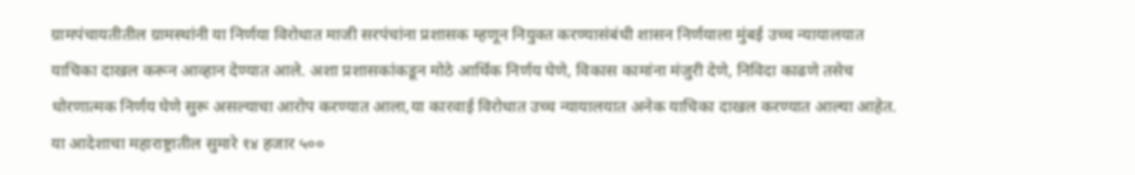ग्रामपंचायतीतील ग्रामस्थांनी या निर्णया विरोधात माजी सरपंचांना प्रशासक म्हणून नियुक्त करण्यासंबंधी शासन निर्णयाला मुंबई उच्च न्यायालयात याचिका दाखल करून आव्हान देण्यात आले. अशा प्रशासकांकडून मोठे आर्थिक निर्णय घेणे, विकास कामांना मंजुरी देणे, निविदा काढणे तसेच धोरणात्मक निर्णय घेणे सुरू असल्याचा आरोप करण्यात आला,या कारवाई विरोधात उच्च न्यायालयात अनेक याचिका दाखल करण्यात आल्या आहेत. या आदेशाचा महाराष्ट्रातील सुमारे १४ हजार ५००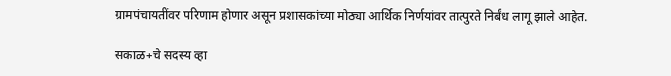ग्रामपंचायतींवर परिणाम होणार असून प्रशासकांच्या मोठ्या आर्थिक निर्णयांवर तात्पुरते निर्बंध लागू झाले आहेत.

सकाळ+चे सदस्य व्हा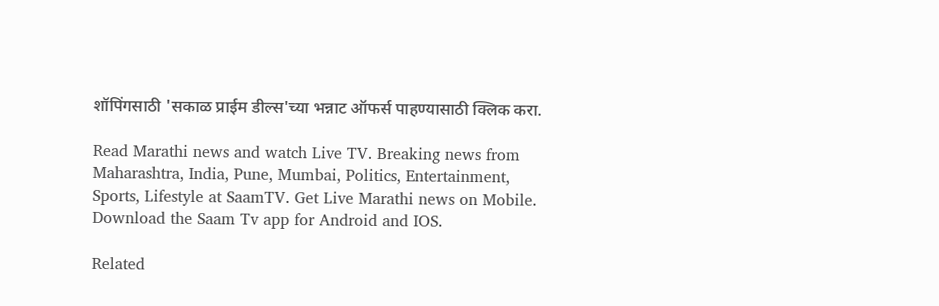शॉपिंगसाठी 'सकाळ प्राईम डील्स'च्या भन्नाट ऑफर्स पाहण्यासाठी क्लिक करा.

Read Marathi news and watch Live TV. Breaking news from Maharashtra, India, Pune, Mumbai, Politics, Entertainment, Sports, Lifestyle at SaamTV. Get Live Marathi news on Mobile. Download the Saam Tv app for Android and IOS.

Related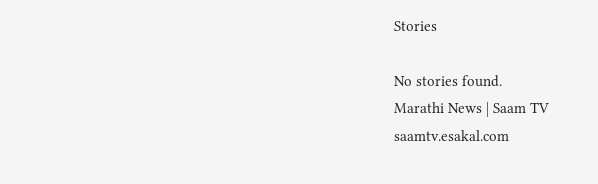Stories

No stories found.
Marathi News | Saam TV
saamtv.esakal.com